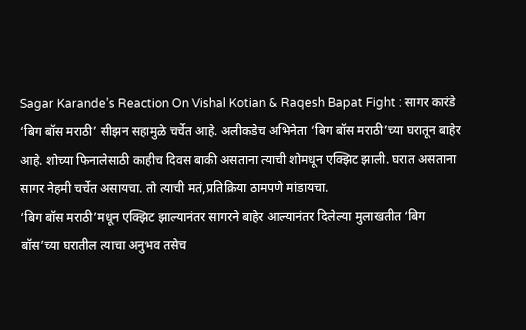Sagar Karande’s Reaction On Vishal Kotian & Raqesh Bapat Fight : सागर कारंडे ‘बिग बॉस मराठी’ सीझन सहामुळे चर्चेत आहे. अलीकडेच अभिनेता ‘बिग बॉस मराठी’च्या घरातून बाहेर आहे. शोच्या फिनालेसाठी काहीच दिवस बाकी असताना त्याची शोमधून एक्झिट झाली. घरात असताना सागर नेहमी चर्चेत असायचा. तो त्याची मतं,प्रतिक्रिया ठामपणे मांडायचा.
‘बिग बॉस मराठी’मधून एक्झिट झाल्यानंतर सागरने बाहेर आल्यानंतर दिलेल्या मुलाखतीत ‘बिग बॉस’च्या घरातील त्याचा अनुभव तसेच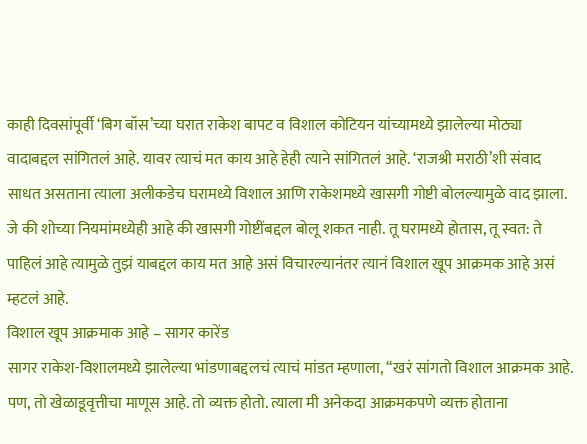काही दिवसांपूर्वी ‘बिग बॉस’च्या घरात राकेश बापट व विशाल कोटियन यांच्यामध्ये झालेल्या मोठ्या वादाबद्दल सांगितलं आहे. यावर त्याचं मत काय आहे हेही त्याने सांगितलं आहे. ‘राजश्री मराठी’शी संवाद साधत असताना त्याला अलीकडेच घरामध्ये विशाल आणि राकेशमध्ये खासगी गोष्टी बोलल्यामुळे वाद झाला. जे की शोच्या नियमांमध्येही आहे की खासगी गोष्टींबद्दल बोलू शकत नाही. तू घरामध्ये होतास, तू स्वत: ते पाहिलं आहे त्यामुळे तुझं याबद्दल काय मत आहे असं विचारल्यानंतर त्यानं विशाल खूप आक्रमक आहे असं म्हटलं आहे.
विशाल खूप आक्रमाक आहे – सागर कारेंड
सागर राकेश-विशालमध्ये झालेल्या भांडणाबद्दलचं त्याचं मांडत म्हणाला, “खरं सांगतो विशाल आक्रमक आहे. पण, तो खेळाडूवृत्तीचा माणूस आहे. तो व्यक्त होतो. त्याला मी अनेकदा आक्रमकपणे व्यक्त होताना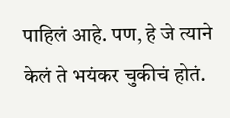पाहिलं आहे. पण, हे जे त्याने केलं ते भयंकर चुकीचं होतं.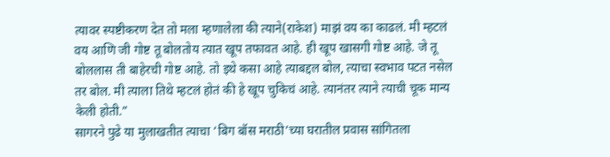त्यावर स्पष्टीकरण देत तो मला म्हणालेला की त्याने(राकेश) माझं वय का काढलं. मी म्हटलं वय आणि जी गोष्ट तू बोलतोय त्यात खूप तफावत आहे. ही खूप खासगी गोष्ट आहे. जे तू बोललास ती बाहेरची गोष्ट आहे. तो इथे कसा आहे त्याबद्दल बोल, त्याचा स्वभाव पटत नसेल तर बोल. मी त्याला तिथे म्हटलं होतं की हे खूप चुकिचं आहे. त्यानंतर त्याने त्याची चूक मान्य केली होती.”
सागरने पुढे या मुलाखतीत त्याचा ‘बिग बॉस मराठी’च्या घरातील प्रवास सांगितला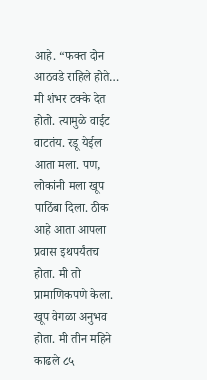आहे. “फक्त दोन आठवडे राहिले होते… मी शंभर टक्के देत होतो. त्यामुळे वाईट वाटतंय. रडू येईल आता मला. पण, लोकांनी मला खूप पाठिंबा दिला. ठीक आहे आता आपला प्रवास इथपर्यंतच होता. मी तो प्रामाणिकपणे केला. खूप वेगळा अनुभव होता. मी तीन महिने काढले ८५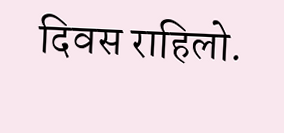दिवस राहिलो.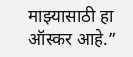माझ्यासाठी हा ऑस्कर आहे.”